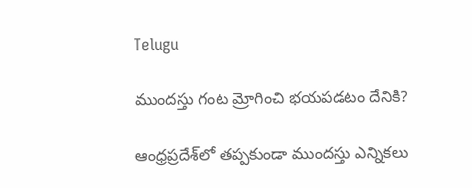Telugu

ముందస్తు గంట మ్రోగించి భయపడటం దేనికి?

ఆంధ్రప్రదేశ్‌లో తప్పకుండా ముందస్తు ఎన్నికలు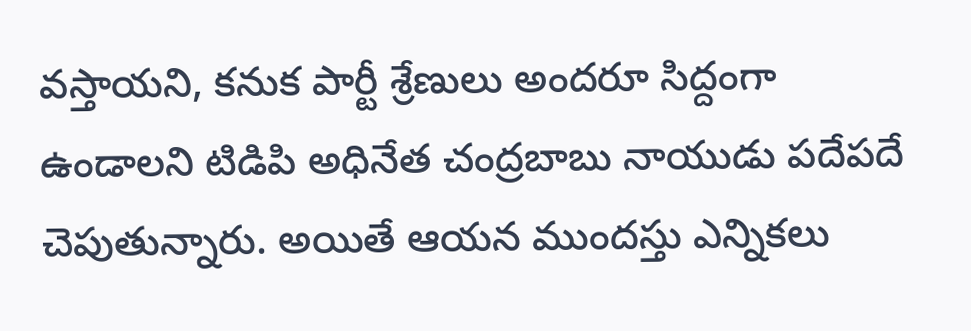వస్తాయని, కనుక పార్టీ శ్రేణులు అందరూ సిద్దంగా ఉండాలని టిడిపి అధినేత చంద్రబాబు నాయుడు పదేపదే చెపుతున్నారు. అయితే ఆయన ముందస్తు ఎన్నికలు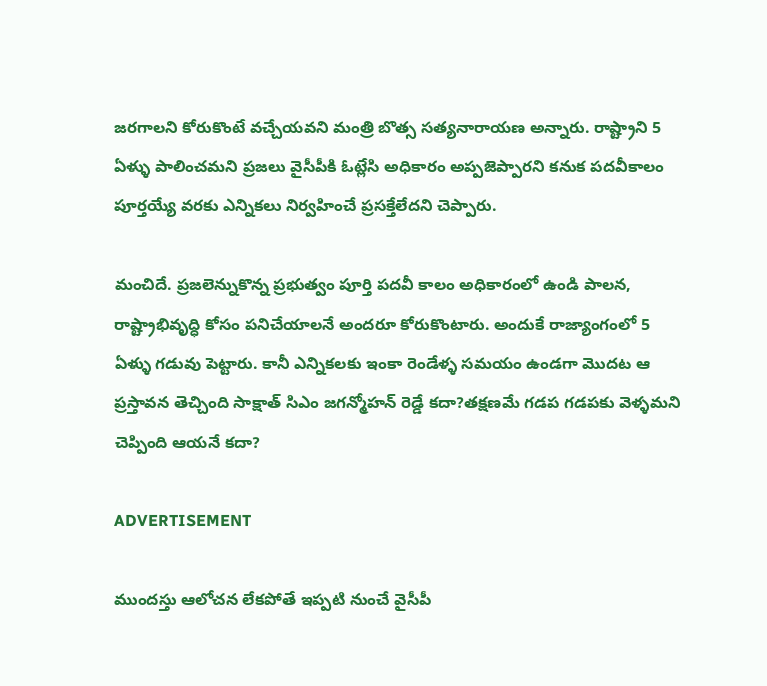జరగాలని కోరుకొంటే వచ్చేయవని మంత్రి బొత్స సత్యనారాయణ అన్నారు. రాష్ట్రాని 5 ఏళ్ళు పాలించమని ప్రజలు వైసీపీకి ఓట్లేసి అధికారం అప్పజెప్పారని కనుక పదవీకాలం పూర్తయ్యే వరకు ఎన్నికలు నిర్వహించే ప్రసక్తేలేదని చెప్పారు.

మంచిదే. ప్రజలెన్నుకొన్న ప్రభుత్వం పూర్తి పదవీ కాలం అధికారంలో ఉండి పాలన, రాష్ట్రాభివృద్ధి కోసం పనిచేయాలనే అందరూ కోరుకొంటారు. అందుకే రాజ్యాంగంలో 5 ఏళ్ళు గడువు పెట్టారు. కానీ ఎన్నికలకు ఇంకా రెండేళ్ళ సమయం ఉండగా మొదట ఆ ప్రస్తావన తెచ్చింది సాక్షాత్ సిఎం జగన్మోహన్ రెడ్డే కదా?తక్షణమే గడప గడపకు వెళ్ళమని చెప్పింది ఆయనే కదా?

ADVERTISEMENT

ముందస్తు ఆలోచన లేకపోతే ఇప్పటి నుంచే వైసీపీ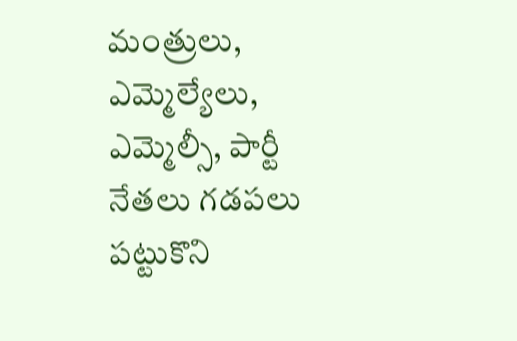మంత్రులు, ఎమ్మెల్యేలు, ఎమ్మెల్సీ, పార్టీ నేతలు గడపలు పట్టుకొని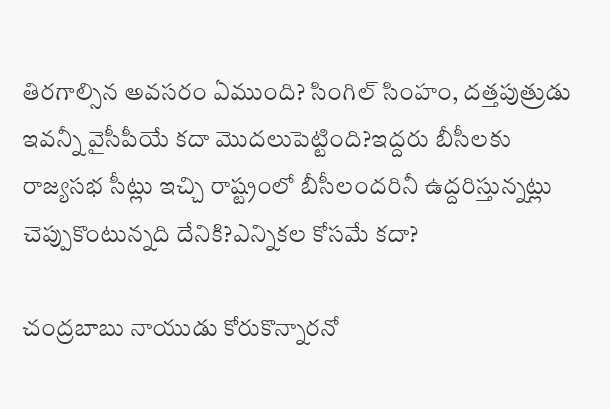తిరగాల్సిన అవసరం ఏముంది? సింగిల్ సింహం, దత్తపుత్రుడు ఇవన్నీ వైసీపీయే కదా మొదలుపెట్టింది?ఇద్దరు బీసీలకు రాజ్యసభ సీట్లు ఇచ్చి రాష్ట్రంలో బీసీలందరినీ ఉద్దరిస్తున్నట్లు చెప్పుకొంటున్నది దేనికి?ఎన్నికల కోసమే కదా?

చంద్రబాబు నాయుడు కోరుకొన్నారనో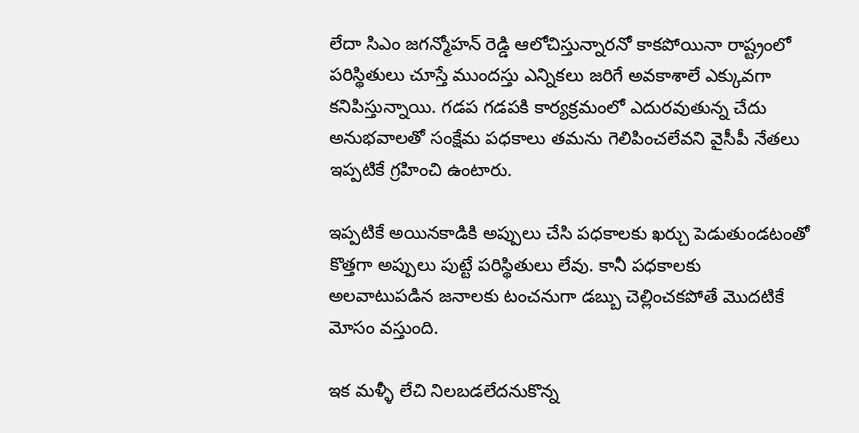లేదా సిఎం జగన్మోహన్ రెడ్డి ఆలోచిస్తున్నారనో కాకపోయినా రాష్ట్రంలో పరిస్థితులు చూస్తే ముందస్తు ఎన్నికలు జరిగే అవకాశాలే ఎక్కువగా కనిపిస్తున్నాయి. గడప గడపకి కార్యక్రమంలో ఎదురవుతున్న చేదు అనుభవాలతో సంక్షేమ పధకాలు తమను గెలిపించలేవని వైసీపీ నేతలు ఇప్పటికే గ్రహించి ఉంటారు.

ఇప్పటికే అయినకాడికి అప్పులు చేసి పధకాలకు ఖర్చు పెడుతుండటంతో కొత్తగా అప్పులు పుట్టే పరిస్థితులు లేవు. కానీ పధకాలకు అలవాటుపడిన జనాలకు టంచనుగా డబ్బు చెల్లించకపోతే మొదటికే మోసం వస్తుంది.

ఇక మళ్ళీ లేచి నిలబడలేదనుకొన్న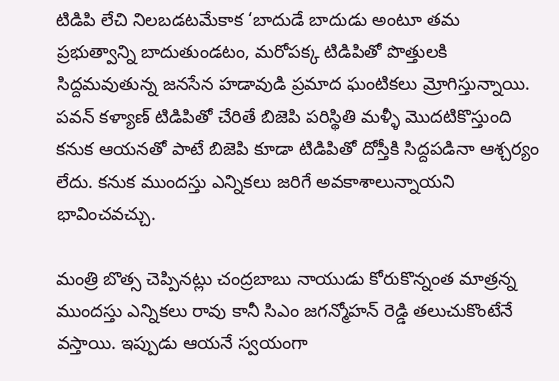టిడిపి లేచి నిలబడటమేకాక ‘బాదుడే బాదుడు అంటూ తమ ప్రభుత్వాన్ని బాదుతుండటం, మరోపక్క టిడిపితో పొత్తులకి సిద్దమవుతున్న జనసేన హడావుడి ప్రమాద ఘంటికలు మ్రోగిస్తున్నాయి. పవన్ కళ్యాణ్‌ టిడిపితో చేరితే బిజెపి పరిస్థితి మళ్ళీ మొదటికొస్తుంది కనుక ఆయనతో పాటే బిజెపి కూడా టిడిపితో దోస్తీకి సిద్దపడినా ఆశ్చర్యం లేదు. కనుక ముందస్తు ఎన్నికలు జరిగే అవకాశాలున్నాయని భావించవచ్చు.

మంత్రి బొత్స చెప్పినట్లు చంద్రబాబు నాయుడు కోరుకొన్నంత మాత్రన్న ముందస్తు ఎన్నికలు రావు కానీ సిఎం జగన్మోహన్ రెడ్డి తలుచుకొంటేనే వస్తాయి. ఇప్పుడు ఆయనే స్వయంగా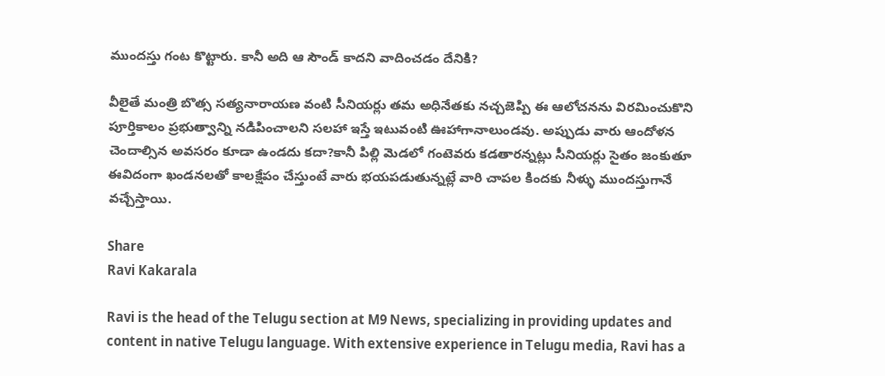ముందస్తు గంట కొట్టారు. కానీ అది ఆ సౌండ్ కాదని వాదించడం దేనికి?

వీలైతే మంత్రి బొత్స సత్యనారాయణ వంటి సీనియర్లు తమ అధినేతకు నచ్చజెప్పి ఈ ఆలోచనను విరమించుకొని పూర్తికాలం ప్రభుత్వాన్ని నడిపించాలని సలహా ఇస్తే ఇటువంటి ఊహాగానాలుండవు. అప్పుడు వారు ఆందోళన చెందాల్సిన అవసరం కూడా ఉండదు కదా?కానీ పిల్లి మెడలో గంటెవరు కడతారన్నట్లు సీనియర్లు సైతం జంకుతూ ఈవిదంగా ఖండనలతో కాలక్షేపం చేస్తుంటే వారు భయపడుతున్నట్లే వారి చాపల కిందకు నీళ్ళు ముందస్తుగానే వచ్చేస్తాయి.

Share
Ravi Kakarala

Ravi is the head of the Telugu section at M9 News, specializing in providing updates and content in native Telugu language. With extensive experience in Telugu media, Ravi has a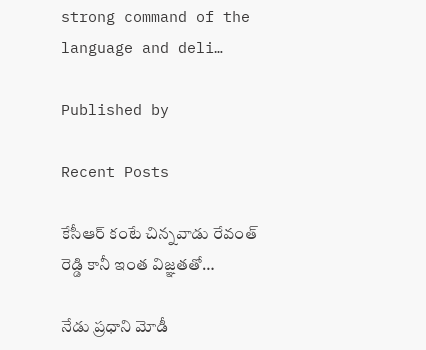strong command of the language and deli…

Published by

Recent Posts

కేసీఆర్‌ కంటే చిన్నవాడు రేవంత్ రెడ్డి కానీ ఇంత విజ్ఞతతో…

నేడు ప్రధాని మోడీ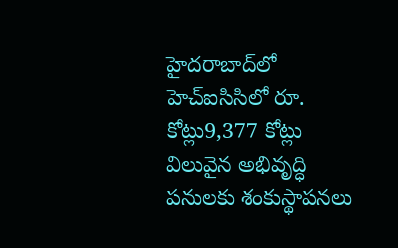హైదరాబాద్‌లో హెచ్ఐసిసిలో రూ. కోట్లు9,377 కోట్లు విలువైన అభివృద్ధి పనులకు శంకుస్థాపనలు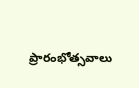ప్రారంభోత్సవాలు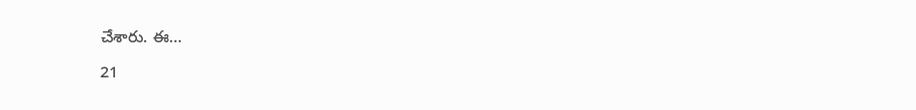చేశారు. ఈ…

21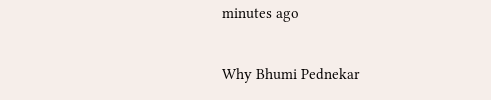minutes ago

Why Bhumi Pednekar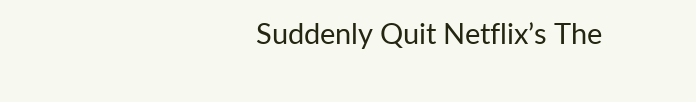Suddenly Quit Netflix’s The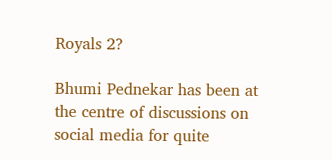Royals 2?

Bhumi Pednekar has been at the centre of discussions on social media for quite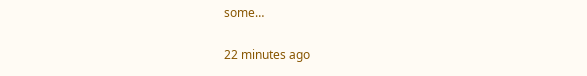some…

22 minutes ago